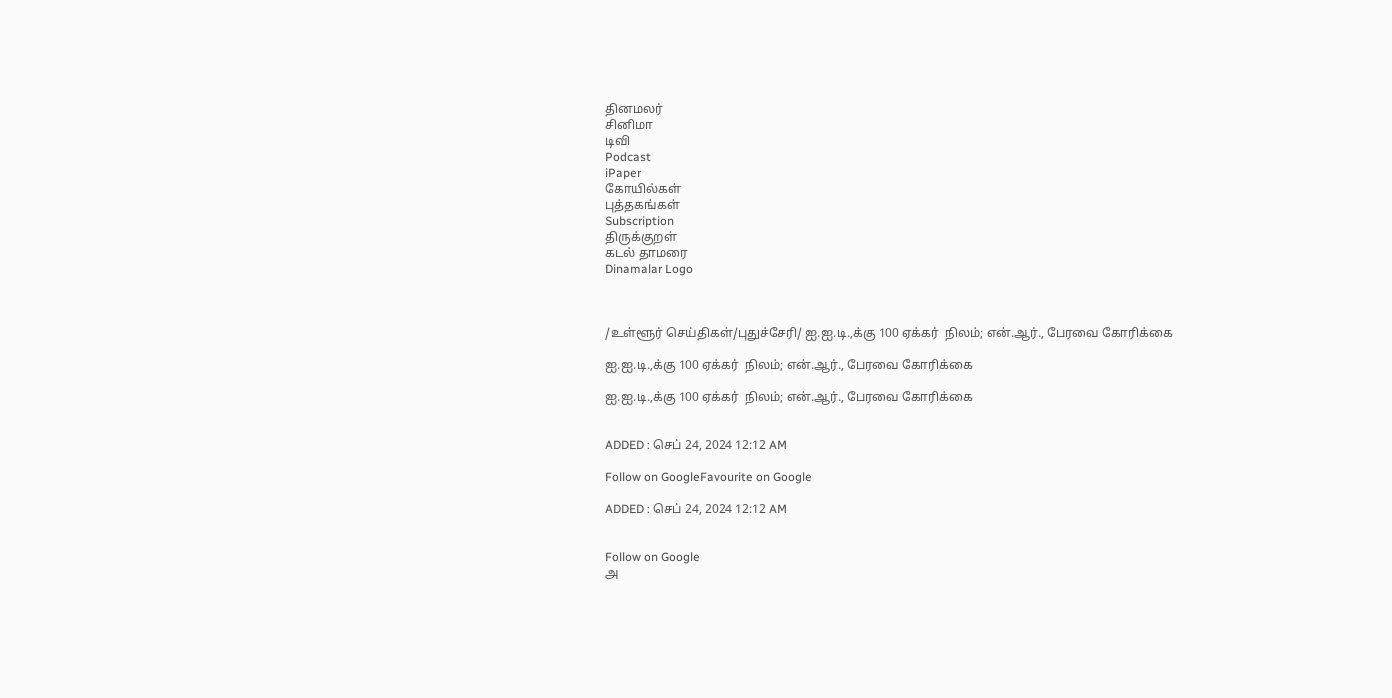தினமலர்
சினிமா
டிவி
Podcast
iPaper
கோயில்கள்
புத்தகங்கள்
Subscription
திருக்குறள்
கடல் தாமரை
Dinamalar Logo



/உள்ளூர் செய்திகள்/புதுச்சேரி/ ஐ.ஐ.டி.,க்கு 100 ஏக்கர்  நிலம்; என்.ஆர்., பேரவை கோரிக்கை

ஐ.ஐ.டி.,க்கு 100 ஏக்கர்  நிலம்; என்.ஆர்., பேரவை கோரிக்கை

ஐ.ஐ.டி.,க்கு 100 ஏக்கர்  நிலம்; என்.ஆர்., பேரவை கோரிக்கை


ADDED : செப் 24, 2024 12:12 AM

Follow on GoogleFavourite on Google

ADDED : செப் 24, 2024 12:12 AM


Follow on Google
அ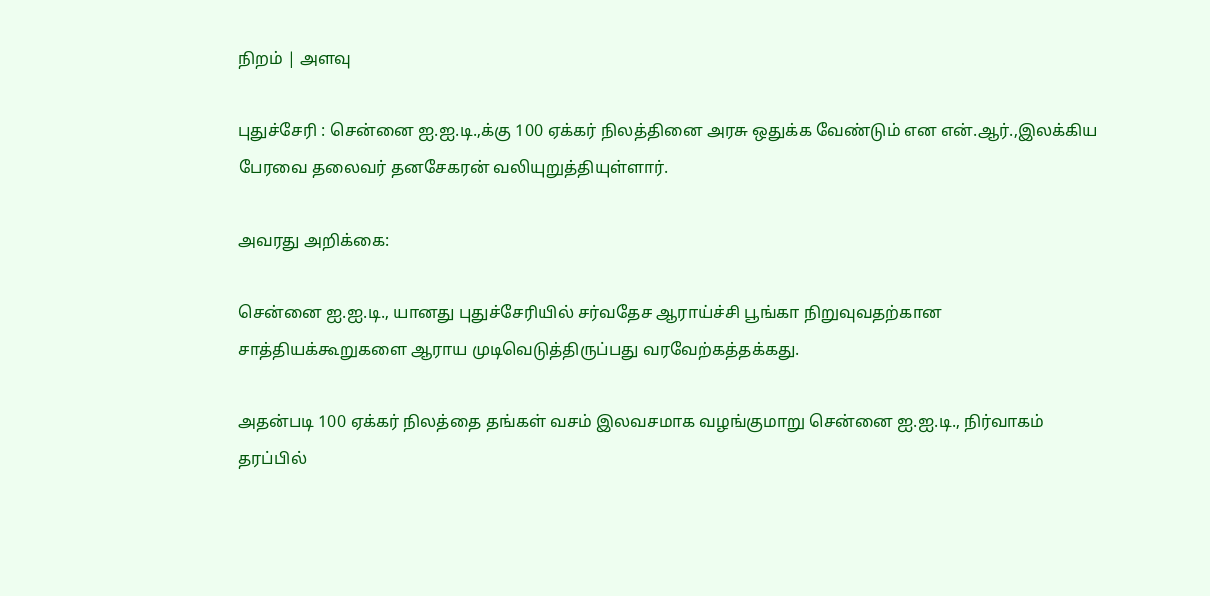நிறம் | அளவு

புதுச்சேரி : சென்னை ஐ.ஐ.டி.,க்கு 100 ஏக்கர் நிலத்தினை அரசு ஒதுக்க வேண்டும் என என்.ஆர்.,இலக்கிய பேரவை தலைவர் தனசேகரன் வலியுறுத்தியுள்ளார்.

அவரது அறிக்கை:

சென்னை ஐ.ஐ.டி., யானது புதுச்சேரியில் சர்வதேச ஆராய்ச்சி பூங்கா நிறுவுவதற்கான சாத்தியக்கூறுகளை ஆராய முடிவெடுத்திருப்பது வரவேற்கத்தக்கது.

அதன்படி 100 ஏக்கர் நிலத்தை தங்கள் வசம் இலவசமாக வழங்குமாறு சென்னை ஐ.ஐ.டி., நிர்வாகம் தரப்பில்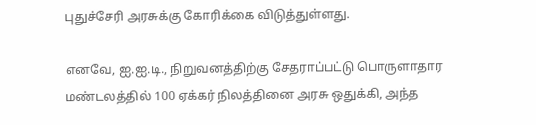புதுச்சேரி அரசுக்கு கோரிக்கை விடுத்துள்ளது.

எனவே, ஐ.ஐ.டி., நிறுவனத்திற்கு சேதராப்பட்டு பொருளாதார மண்டலத்தில் 100 ஏக்கர் நிலத்தினை அரசு ஒதுக்கி, அந்த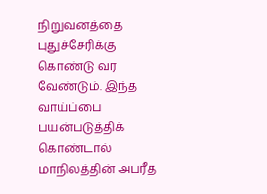நிறுவனத்தை புதுச்சேரிக்கு கொண்டு வர வேண்டும். இந்த வாய்ப்பை பயன்படுத்திக் கொண்டால் மாநிலத்தின் அபரீத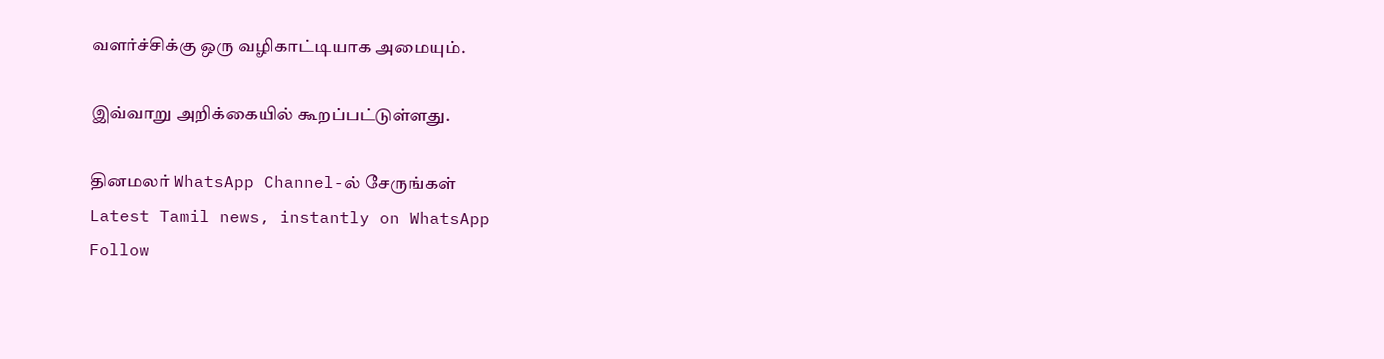வளர்ச்சிக்கு ஒரு வழிகாட்டியாக அமையும்.

இவ்வாறு அறிக்கையில் கூறப்பட்டுள்ளது.

தினமலர் WhatsApp Channel-ல் சேருங்கள்
Latest Tamil news, instantly on WhatsApp
Follow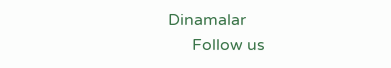Dinamalar
      Follow us